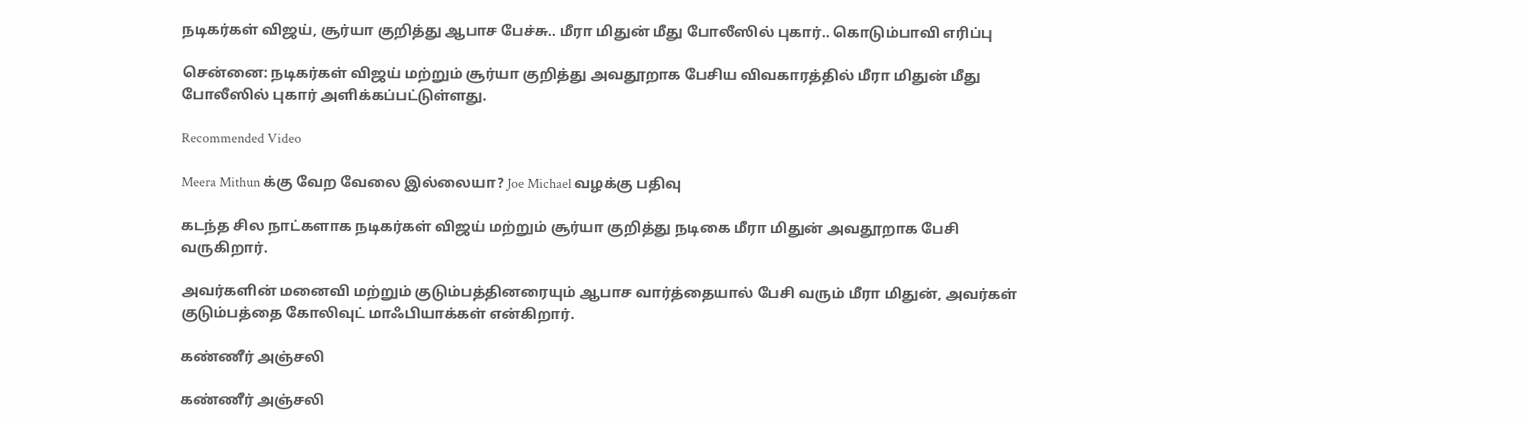நடிகர்கள் விஜய், சூர்யா குறித்து ஆபாச பேச்சு.. மீரா மிதுன் மீது போலீஸில் புகார்.. கொடும்பாவி எரிப்பு

சென்னை: நடிகர்கள் விஜய் மற்றும் சூர்யா குறித்து அவதூறாக பேசிய விவகாரத்தில் மீரா மிதுன் மீது போலீஸில் புகார் அளிக்கப்பட்டுள்ளது.

Recommended Video

Meera Mithun க்கு வேற வேலை இல்லையா? Joe Michael வழக்கு பதிவு

கடந்த சில நாட்களாக நடிகர்கள் விஜய் மற்றும் சூர்யா குறித்து நடிகை மீரா மிதுன் அவதூறாக பேசி வருகிறார்.

அவர்களின் மனைவி மற்றும் குடும்பத்தினரையும் ஆபாச வார்த்தையால் பேசி வரும் மீரா மிதுன், அவர்கள் குடும்பத்தை கோலிவுட் மாஃபியாக்கள் என்கிறார்.

கண்ணீர் அஞ்சலி

கண்ணீர் அஞ்சலி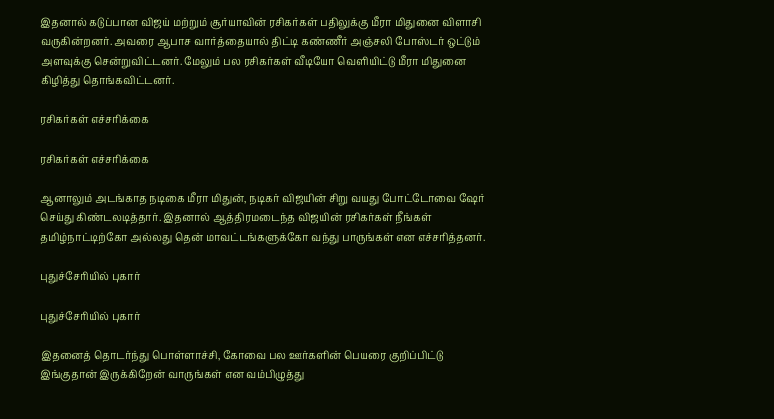இதனால் கடுப்பான விஜய் மற்றும் சூர்யாவின் ரசிகர்கள் பதிலுக்கு மீரா மிதுனை விளாசி வருகின்றனர். அவரை ஆபாச வார்த்தையால் திட்டி கண்ணீர் அஞ்சலி போஸ்டர் ஒட்டும் அளவுக்கு சென்றுவிட்டனர். மேலும் பல ரசிகர்கள் வீடியோ வெளியிட்டு மீரா மிதுனை கிழித்து தொங்கவிட்டனர்.

ரசிகர்கள் எச்சரிக்கை

ரசிகர்கள் எச்சரிக்கை

ஆனாலும் அடங்காத நடிகை மீரா மிதுன், நடிகர் விஜயின் சிறு வயது போட்டோவை ஷேர் செய்து கிண்டலடித்தார். இதனால் ஆத்திரமடைந்த விஜயின் ரசிகர்கள் நீங்கள் தமிழ்நாட்டிற்கோ அல்லது தென் மாவட்டங்களுக்கோ வந்து பாருங்கள் என எச்சரித்தனர்.

புதுச்சேரியில் புகார்

புதுச்சேரியில் புகார்

இதனைத் தொடர்ந்து பொள்ளாச்சி, கோவை பல ஊர்களின் பெயரை குறிப்பிட்டு இங்குதான் இருக்கிறேன் வாருங்கள் என வம்பிழுத்து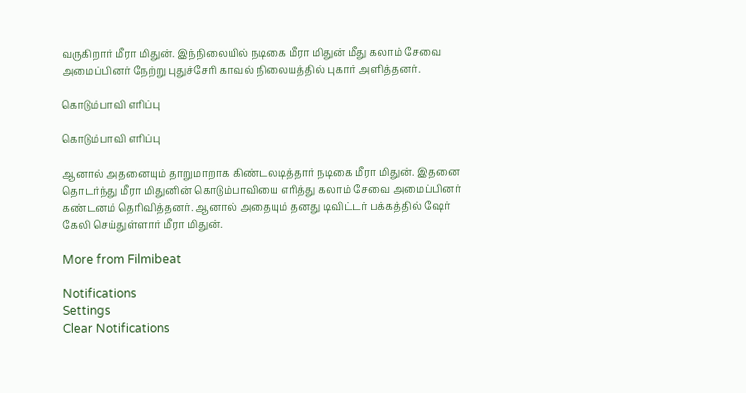வருகிறார் மீரா மிதுன். இந்நிலையில் நடிகை மீரா மிதுன் மீது கலாம் சேவை அமைப்பினர் நேற்று புதுச்சேரி காவல் நிலையத்தில் புகார் அளித்தனர்.

கொடும்பாவி எரிப்பு

கொடும்பாவி எரிப்பு

ஆனால் அதனையும் தாறுமாறாக கிண்டலடித்தார் நடிகை மீரா மிதுன். இதனை தொடர்ந்து மீரா மிதுனின் கொடும்பாவியை எரித்து கலாம் சேவை அமைப்பினர் கண்டனம் தெரிவித்தனர். ஆனால் அதையும் தனது டிவிட்டர் பக்கத்தில் ஷேர் கேலி செய்துள்ளார் மீரா மிதுன்.

More from Filmibeat

Notifications
Settings
Clear Notifications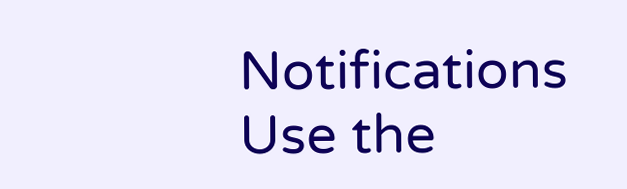Notifications
Use the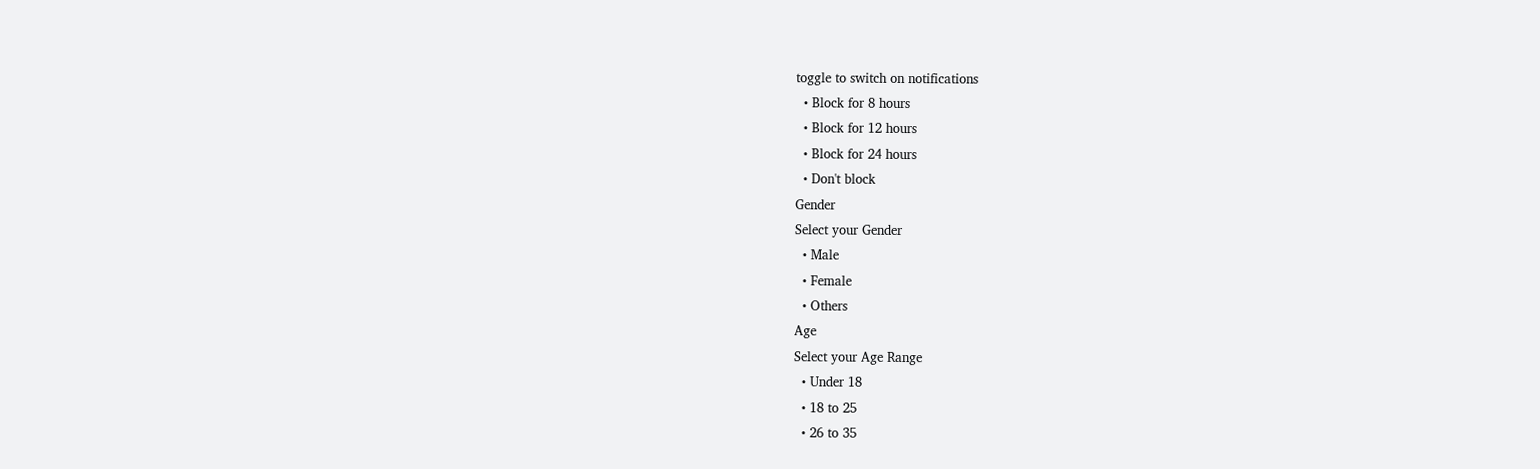toggle to switch on notifications
  • Block for 8 hours
  • Block for 12 hours
  • Block for 24 hours
  • Don't block
Gender
Select your Gender
  • Male
  • Female
  • Others
Age
Select your Age Range
  • Under 18
  • 18 to 25
  • 26 to 35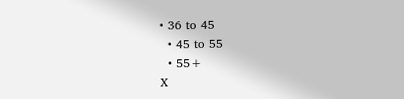• 36 to 45
  • 45 to 55
  • 55+
X